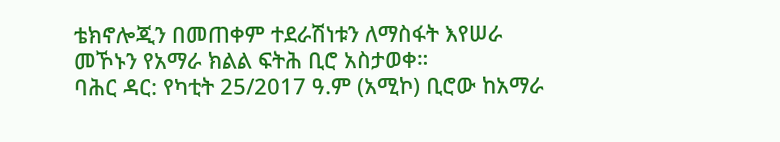ቴክኖሎጂን በመጠቀም ተደራሽነቱን ለማስፋት እየሠራ መኾኑን የአማራ ክልል ፍትሕ ቢሮ አስታወቀ።
ባሕር ዳር: የካቲት 25/2017 ዓ.ም (አሚኮ) ቢሮው ከአማራ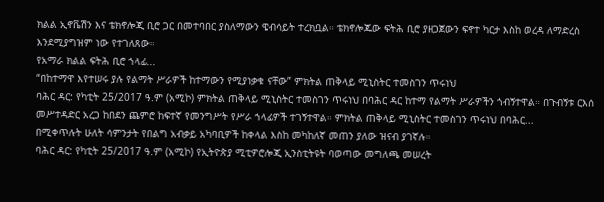ክልል ኢኖቬሽን እና ቴክኖሎጂ ቢሮ ጋር በመተባበር ያስለማውን ዌብሳይት ተረክቧል። ቴክኖሎጁው ፍትሕ ቢሮ ያዘጋጀውን ፍኖተ ካርታ እስከ ወረዳ ለማድረስ እንደሚያግዝም ነው የተገለጸው።
የአማራ ክልል ፍትሕ ቢሮ ኀላፊ...
“በከተማዋ እየተሠሩ ያሉ የልማት ሥራዎች ከተማውን የሚያነቃቁ ናቸው” ምክትል ጠቅላይ ሚኒስትር ተመስገን ጥሩነህ
ባሕር ዳር: የካቲት 25/2017 ዓ.ም (አሚኮ) ምክትል ጠቅላይ ሚኒስትር ተመስገን ጥሩነህ በባሕር ዳር ከተማ የልማት ሥራዎችን ጎብኝተዋል። በጉብኝቱ ርእሰ መሥተዳድር አረጋ ከበደን ጨምሮ ከፍተኛ የመንግሥት የሥራ ኀላፊዎች ተገኝተዋል። ምክትል ጠቅላይ ሚኒስትር ተመስገን ጥሩነህ በባሕር...
በሚቀጥሉት ሁለት ሳምንታት የበልግ አብቃይ አካባቢዎች ከቀላል እስከ መካከለኛ መጠን ያለው ዝናብ ያገኛሉ።
ባሕር ዳር: የካቲት 25/2017 ዓ.ም (አሚኮ) የኢትዮጵያ ሚቲዎሮሎጂ ኢንስቲትዩት ባወጣው መግለጫ መሠረት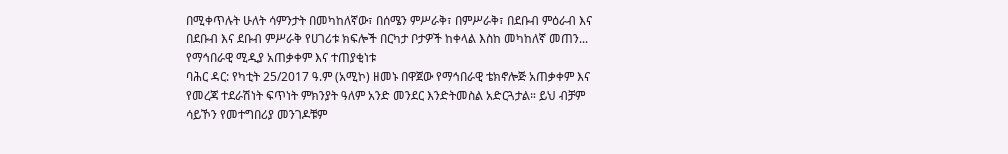በሚቀጥሉት ሁለት ሳምንታት በመካከለኛው፣ በሰሜን ምሥራቅ፣ በምሥራቅ፣ በደቡብ ምዕራብ እና በደቡብ እና ደቡብ ምሥራቅ የሀገሪቱ ክፍሎች በርካታ ቦታዎች ከቀላል እስከ መካከለኛ መጠን...
የማኅበራዊ ሚዲያ አጠቃቀም እና ተጠያቂነቱ
ባሕር ዳር: የካቲት 25/2017 ዓ.ም (አሚኮ) ዘመኑ በዋጀው የማኅበራዊ ቴክኖሎጅ አጠቃቀም እና የመረጃ ተደራሽነት ፍጥነት ምክንያት ዓለም አንድ መንደር እንድትመስል አድርጓታል። ይህ ብቻም ሳይኾን የመተግበሪያ መንገዶቹም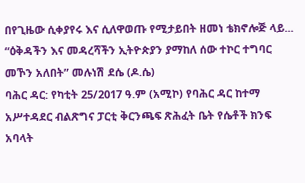በየጊዜው ሲቀያየሩ እና ሲለዋወጡ የሚታይበት ዘመነ ቴክኖሎጅ ላይ...
“ዕቅዳችን እና መዳረሻችን ኢትዮጵያን ያማከለ ሰው ተኮር ተግባር መኾን አለበት” መሉነሽ ደሴ (ዶ.ሴ)
ባሕር ዳር: የካቲት 25/2017 ዓ.ም (አሚኮ) የባሕር ዳር ከተማ አሥተዳደር ብልጽግና ፓርቲ ቅርንጫፍ ጽሕፈት ቤት የሴቶች ክንፍ አባላት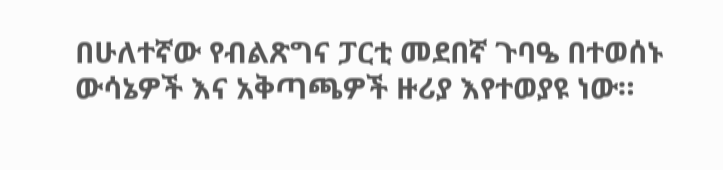በሁለተኛው የብልጽግና ፓርቲ መደበኛ ጉባዔ በተወሰኑ ውሳኔዎች እና አቅጣጫዎች ዙሪያ እየተወያዩ ነው።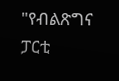"የብልጽግና ፓርቲ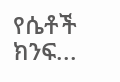የሴቶች ክንፍ...